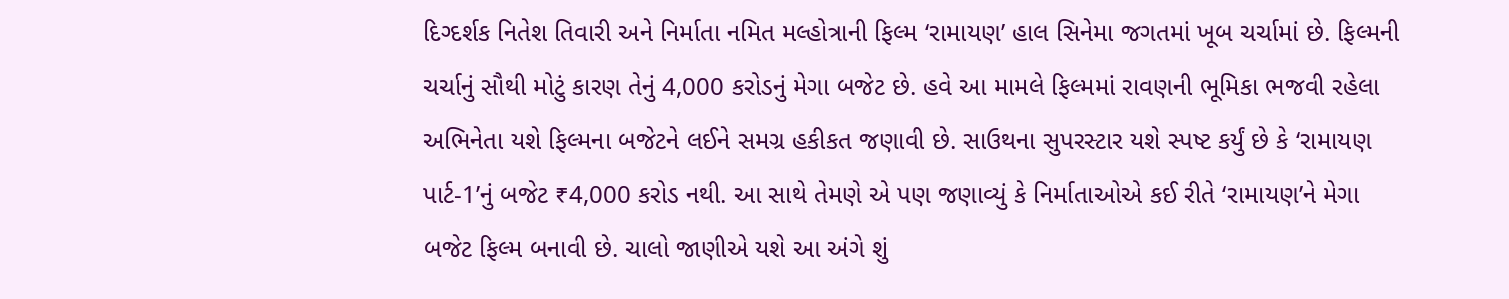દિગ્દર્શક નિતેશ તિવારી અને નિર્માતા નમિત મલ્હોત્રાની ફિલ્મ ‘રામાયણ’ હાલ સિનેમા જગતમાં ખૂબ ચર્ચામાં છે. ફિલ્મની ચર્ચાનું સૌથી મોટું કારણ તેનું 4,000 કરોડનું મેગા બજેટ છે. હવે આ મામલે ફિલ્મમાં રાવણની ભૂમિકા ભજવી રહેલા અભિનેતા યશે ફિલ્મના બજેટને લઈને સમગ્ર હકીકત જણાવી છે. સાઉથના સુપરસ્ટાર યશે સ્પષ્ટ કર્યું છે કે ‘રામાયણ પાર્ટ-1’નું બજેટ ₹4,000 કરોડ નથી. આ સાથે તેમણે એ પણ જણાવ્યું કે નિર્માતાઓએ કઈ રીતે ‘રામાયણ’ને મેગા બજેટ ફિલ્મ બનાવી છે. ચાલો જાણીએ યશે આ અંગે શું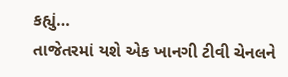કહ્યું…
તાજેતરમાં યશે એક ખાનગી ટીવી ચેનલને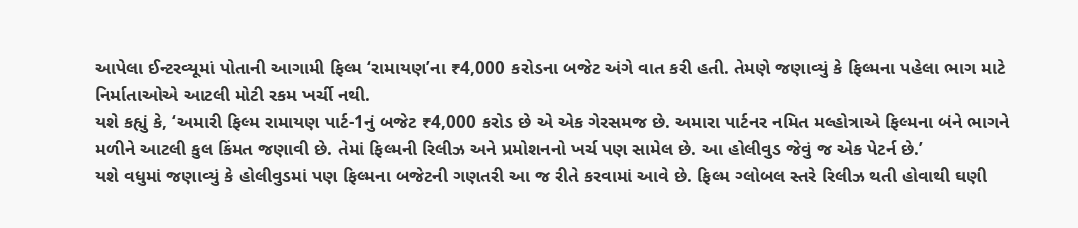આપેલા ઈન્ટરવ્યૂમાં પોતાની આગામી ફિલ્મ ‘રામાયણ’ના ₹4,000 કરોડના બજેટ અંગે વાત કરી હતી. તેમણે જણાવ્યું કે ફિલ્મના પહેલા ભાગ માટે નિર્માતાઓએ આટલી મોટી રકમ ખર્ચી નથી.
યશે કહ્યું કે, ‘અમારી ફિલ્મ રામાયણ પાર્ટ-1નું બજેટ ₹4,000 કરોડ છે એ એક ગેરસમજ છે. અમારા પાર્ટનર નમિત મલ્હોત્રાએ ફિલ્મના બંને ભાગને મળીને આટલી કુલ કિંમત જણાવી છે. તેમાં ફિલ્મની રિલીઝ અને પ્રમોશનનો ખર્ચ પણ સામેલ છે. આ હોલીવુડ જેવું જ એક પેટર્ન છે.’
યશે વધુમાં જણાવ્યું કે હોલીવુડમાં પણ ફિલ્મના બજેટની ગણતરી આ જ રીતે કરવામાં આવે છે. ફિલ્મ ગ્લોબલ સ્તરે રિલીઝ થતી હોવાથી ઘણી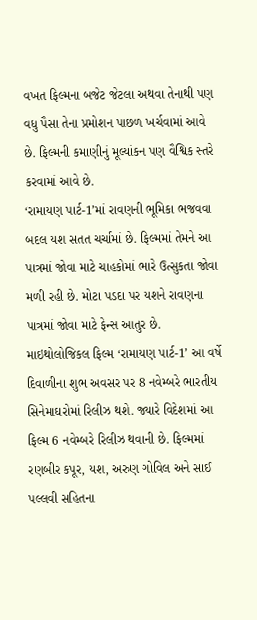વખત ફિલ્મના બજેટ જેટલા અથવા તેનાથી પણ વધુ પૈસા તેના પ્રમોશન પાછળ ખર્ચવામાં આવે છે. ફિલ્મની કમાણીનું મૂલ્યાંકન પણ વૈશ્વિક સ્તરે કરવામાં આવે છે.
‘રામાયણ પાર્ટ-1’માં રાવણની ભૂમિકા ભજવવા બદલ યશ સતત ચર્ચામાં છે. ફિલ્મમાં તેમને આ પાત્રમાં જોવા માટે ચાહકોમાં ભારે ઉત્સુકતા જોવા મળી રહી છે. મોટા પડદા પર યશને રાવણના પાત્રમાં જોવા માટે ફેન્સ આતુર છે.
માઇથોલોજિકલ ફિલ્મ ‘રામાયણ પાર્ટ-1’ આ વર્ષે દિવાળીના શુભ અવસર પર 8 નવેમ્બરે ભારતીય સિનેમાઘરોમાં રિલીઝ થશે. જ્યારે વિદેશમાં આ ફિલ્મ 6 નવેમ્બરે રિલીઝ થવાની છે. ફિલ્મમાં રણબીર કપૂર, યશ, અરુણ ગોવિલ અને સાઈ પલ્લવી સહિતના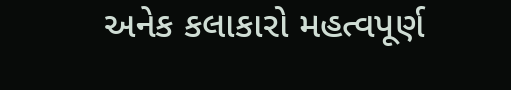અનેક કલાકારો મહત્વપૂર્ણ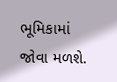ભૂમિકામાં જોવા મળશે.